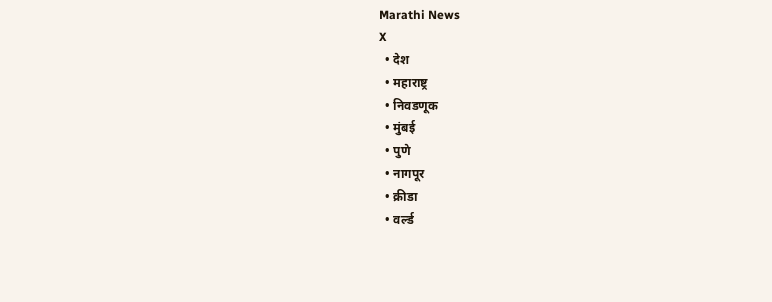Marathi News
X
  • देश
  • महाराष्ट्र
  • निवडणूक
  • मुंबई
  • पुणे
  • नागपूर
  • क्रीडा
  • वर्ल्ड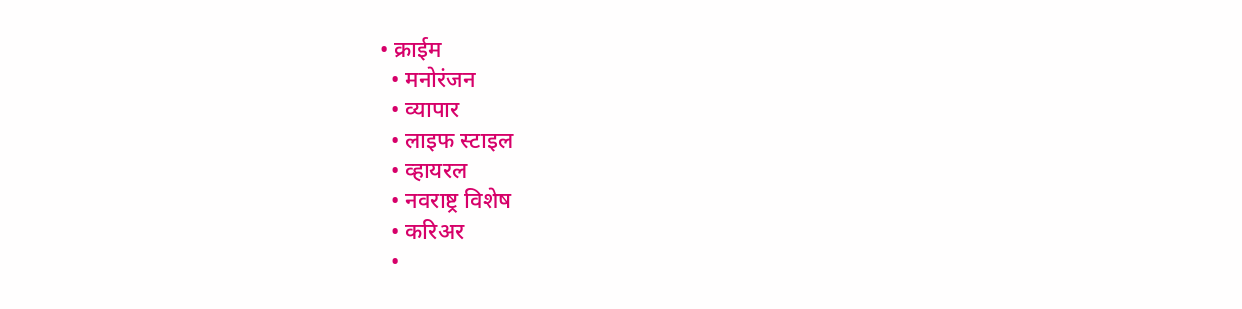• क्राईम
  • मनोरंजन
  • व्यापार
  • लाइफ स्टाइल
  • व्हायरल
  • नवराष्ट्र विशेष
  • करिअर
  •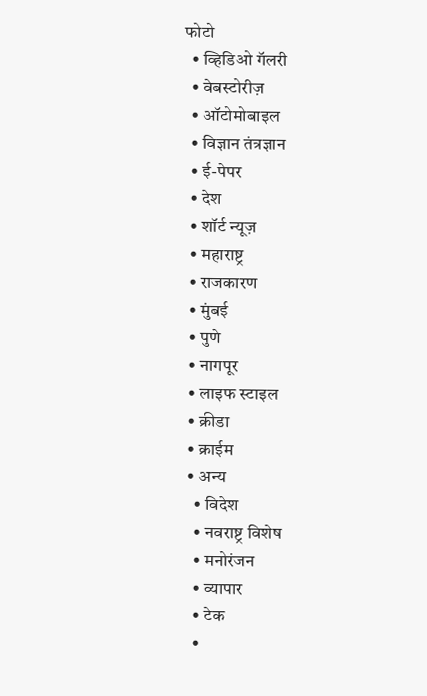फोटो
  • व्हिडिओ गॅलरी
  • वेबस्टोरीज़
  • ऑटोमोबाइल
  • विज्ञान तंत्रज्ञान
  • ई-पेपर
  • देश
  • शॉर्ट न्यूज़
  • महाराष्ट्र
  • राजकारण
  • मुंबई
  • पुणे
  • नागपूर
  • लाइफ स्टाइल
  • क्रीडा
  • क्राईम
  • अन्य
    • विदेश
    • नवराष्ट्र विशेष
    • मनोरंजन
    • व्यापार
    • टेक
    •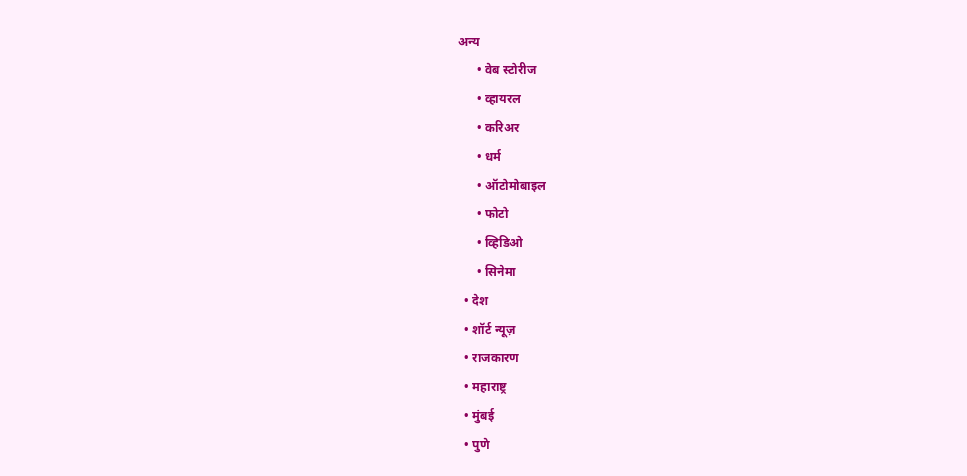अन्य
      • वेब स्टोरीज
      • व्हायरल
      • करिअर
      • धर्म
      • ऑटोमोबाइल
      • फोटो
      • व्हिडिओ
      • सिनेमा
  • देश
  • शॉर्ट न्यूज़
  • राजकारण
  • महाराष्ट्र
  • मुंबई
  • पुणे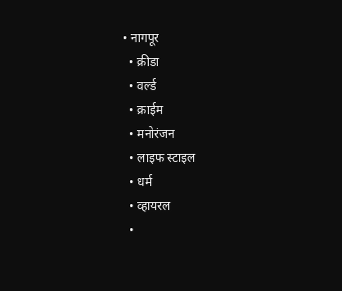• नागपूर
  • क्रीडा
  • वर्ल्ड
  • क्राईम
  • मनोरंजन
  • लाइफ स्टाइल
  • धर्म
  • व्हायरल
  •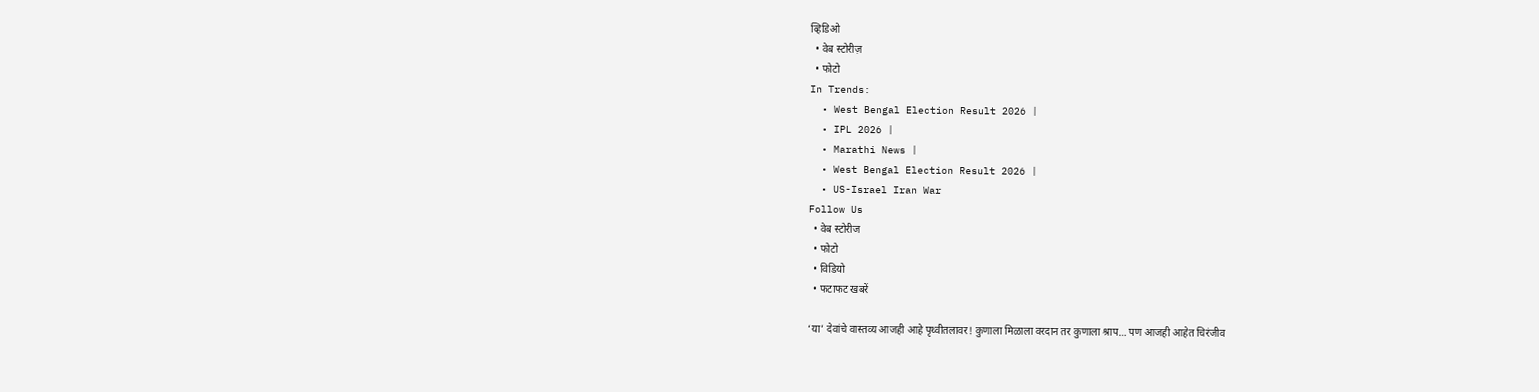व्हिडिओ
  • वेब स्टोरीज़
  • फोटो
In Trends:
  • West Bengal Election Result 2026 |
  • IPL 2026 |
  • Marathi News |
  • West Bengal Election Result 2026 |
  • US-Israel Iran War
Follow Us
  • वेब स्टोरीज
  • फोटो
  • विडियो
  • फटाफट खबरें

‘या’ देवांचे वास्तव्य आजही आहे पृथ्वीतलावर! कुणाला मिळाला वरदान तर कुणाला श्राप… पण आजही आहेत चिरंजीव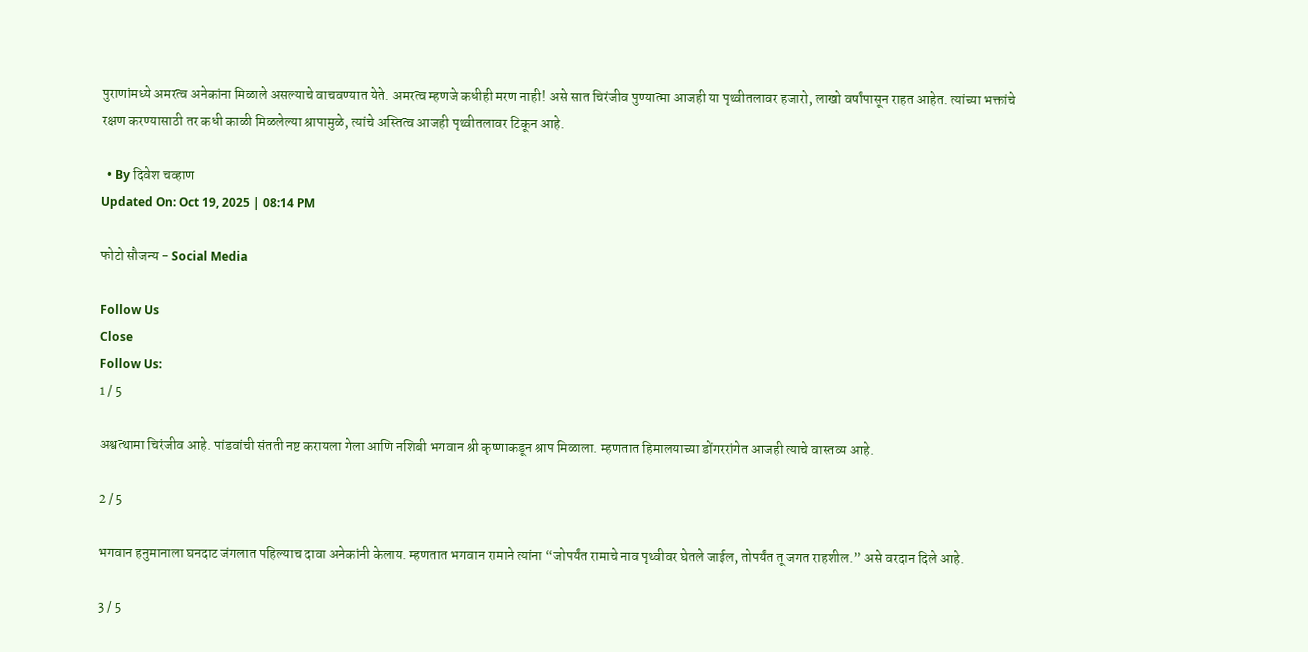पुराणांमध्ये अमरत्व अनेकांना मिळाले असल्याचे वाचवण्यात येते. अमरत्व म्हणजे कधीही मरण नाही! असे सात चिरंजीव पुण्यात्मा आजही या पृथ्वीतलावर हजारो, लाखो वर्षांपासून राहत आहेत. त्यांच्या भक्तांचे रक्षण करण्यासाठी तर कधी काळी मिळलेल्या श्रापामुळे, त्यांचे अस्तित्व आजही पृथ्वीतलावर टिकून आहे.

  • By दिवेश चव्हाण
Updated On: Oct 19, 2025 | 08:14 PM

फोटो सौजन्य - Social Media

Follow Us
Close
Follow Us:
1 / 5

अश्वत्थामा चिरंजीव आहे. पांडवांची संतती नष्ट करायला गेला आणि नशिबी भगवान श्री कृष्णाकडून श्राप मिळाला. म्हणतात हिमालयाच्या डोंगररांगेत आजही त्याचे वास्तव्य आहे.

2 / 5

भगवान हनुमानाला घनदाट जंगलात पहिल्याच दावा अनेकांनी केलाय. म्हणतात भगवान रामाने त्यांना “जोपर्यंत रामाचे नाव पृथ्वीवर घेतले जाईल, तोपर्यंत तू जगत राहशील.” असे वरदान दिले आहे.

3 / 5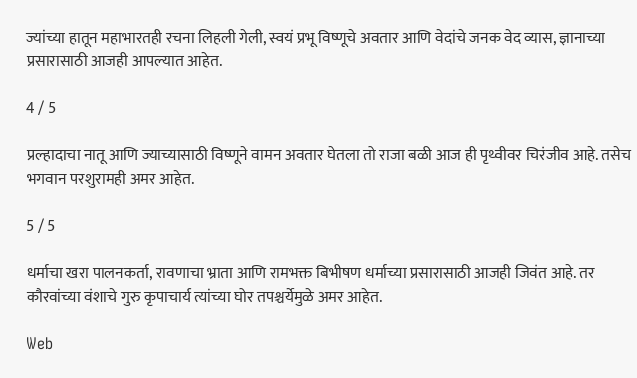ज्यांच्या हातून महाभारतही रचना लिहली गेली, स्वयं प्रभू विष्णूचे अवतार आणि वेदांचे जनक वेद व्यास, ज्ञानाच्या प्रसारासाठी आजही आपल्यात आहेत.

4 / 5

प्रल्हादाचा नातू आणि ज्याच्यासाठी विष्णूने वामन अवतार घेतला तो राजा बळी आज ही पृथ्वीवर चिरंजीव आहे. तसेच भगवान परशुरामही अमर आहेत.

5 / 5

धर्माचा खरा पालनकर्ता, रावणाचा भ्राता आणि रामभक्त बिभीषण धर्माच्या प्रसारासाठी आजही जिवंत आहे. तर कौरवांच्या वंशाचे गुरु कृपाचार्य त्यांच्या घोर तपश्चर्येमुळे अमर आहेत.

Web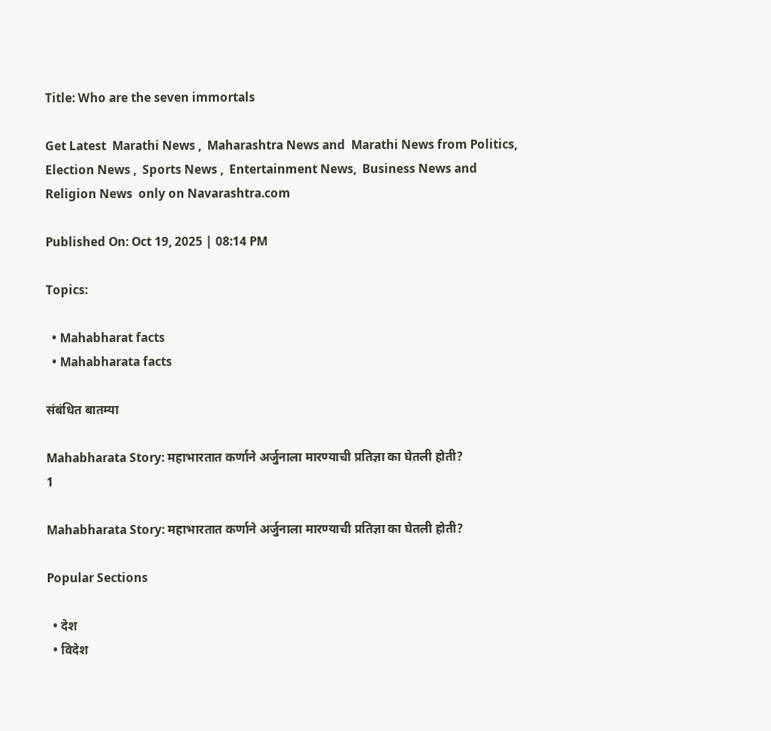Title: Who are the seven immortals

Get Latest  Marathi News ,  Maharashtra News and  Marathi News from Politics,  Election News ,  Sports News ,  Entertainment News,  Business News and   Religion News  only on Navarashtra.com

Published On: Oct 19, 2025 | 08:14 PM

Topics:

  • Mahabharat facts
  • Mahabharata facts

संबंधित बातम्या

Mahabharata Story: महाभारतात कर्णाने अर्जुनाला मारण्याची प्रतिज्ञा का घेतली होती?
1

Mahabharata Story: महाभारतात कर्णाने अर्जुनाला मारण्याची प्रतिज्ञा का घेतली होती?

Popular Sections

  • देश
  • विदेश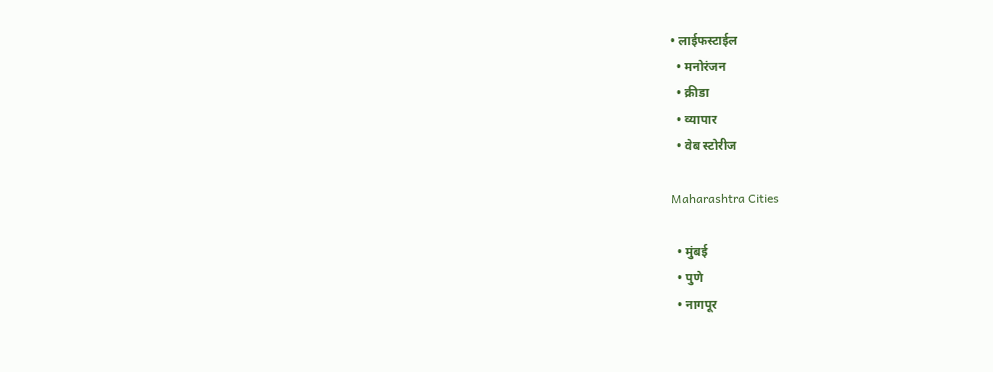• लाईफस्टाईल
  • मनोरंजन
  • क्रीडा
  • व्यापार
  • वेब स्टोरीज

Maharashtra Cities

  • मुंबई
  • पुणे
  • नागपूर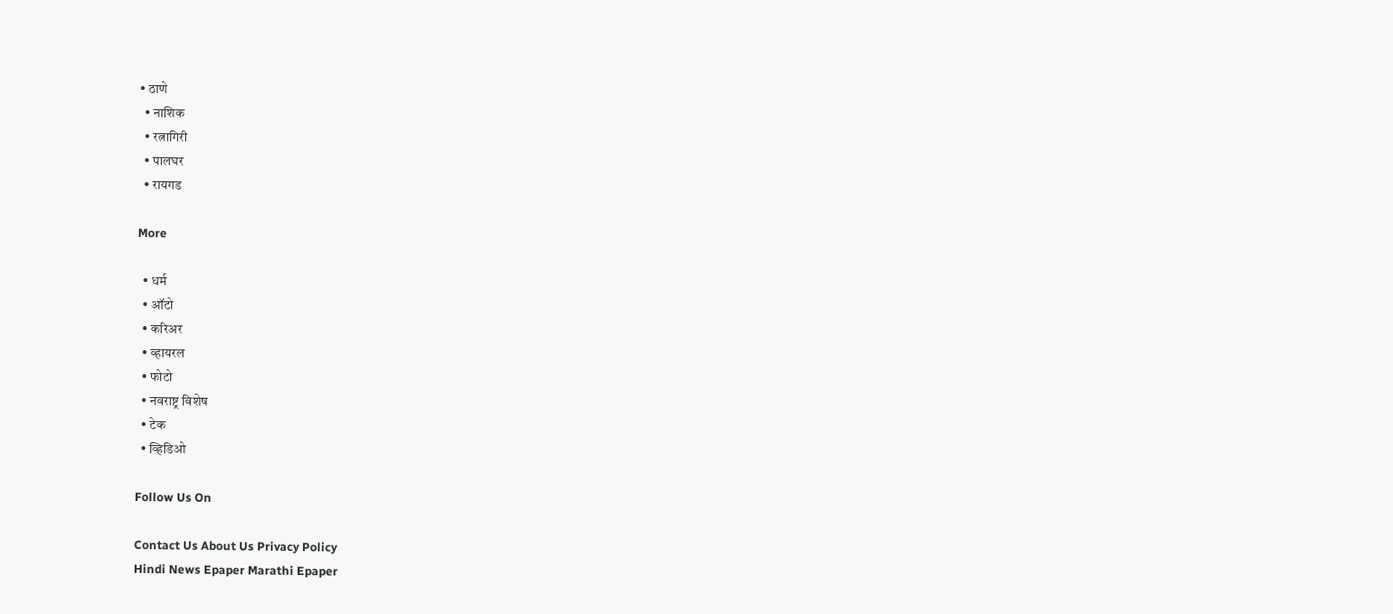• ठाणे
  • नाशिक
  • रत्नागिरी
  • पालघर
  • रायगड

More

  • धर्म
  • ऑटो
  • करिअर
  • व्हायरल
  • फोटो
  • नवराष्ट्र विशेष
  • टेक
  • व्हिडिओ

Follow Us On

Contact Us About Us Privacy Policy
Hindi News Epaper Marathi Epaper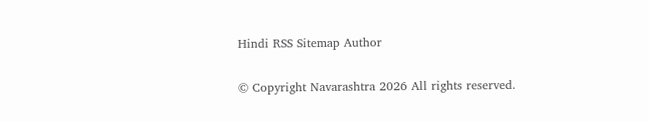Hindi RSS Sitemap Author

© Copyright Navarashtra 2026 All rights reserved.